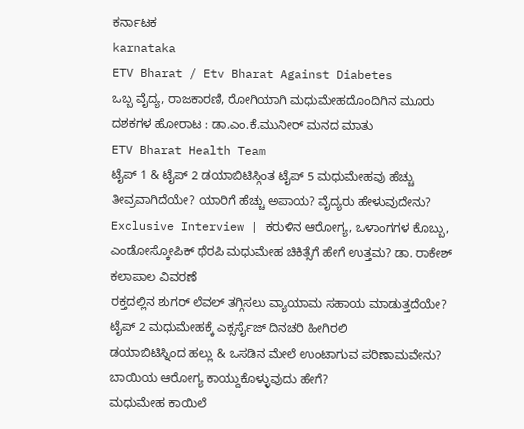ಕರ್ನಾಟಕ
karnataka
ETV Bharat / Etv Bharat Against Diabetes
ಒಬ್ಬ ವೈದ್ಯ, ರಾಜಕಾರಣಿ, ರೋಗಿಯಾಗಿ ಮಧುಮೇಹದೊಂದಿಗಿನ ಮೂರು ದಶಕಗಳ ಹೋರಾಟ : ಡಾ.ಎಂ.ಕೆ.ಮುನೀರ್ ಮನದ ಮಾತು
ETV Bharat Health Team
ಟೈಪ್ 1 & ಟೈಪ್ 2 ಡಯಾಬಿಟಿಸ್ಗಿಂತ ಟೈಪ್ 5 ಮಧುಮೇಹವು ಹೆಚ್ಚು ತೀವ್ರವಾಗಿದೆಯೇ? ಯಾರಿಗೆ ಹೆಚ್ಚು ಅಪಾಯ? ವೈದ್ಯರು ಹೇಳುವುದೇನು?
Exclusive Interview | ಕರುಳಿನ ಆರೋಗ್ಯ, ಒಳಾಂಗಗಳ ಕೊಬ್ಬು, ಎಂಡೋಸ್ಕೋಪಿಕ್ ಥೆರಪಿ ಮಧುಮೇಹ ಚಿಕಿತ್ಸೆಗೆ ಹೇಗೆ ಉತ್ತಮ? ಡಾ. ರಾಕೇಶ್ ಕಲಾಪಾಲ ವಿವರಣೆ
ರಕ್ತದಲ್ಲಿನ ಶುಗರ್ ಲೆವಲ್ ತಗ್ಗಿಸಲು ವ್ಯಾಯಾಮ ಸಹಾಯ ಮಾಡುತ್ತದೆಯೇ? ಟೈಪ್ 2 ಮಧುಮೇಹಕ್ಕೆ ಎಕ್ಸರ್ಸೈಜ್ ದಿನಚರಿ ಹೀಗಿರಲಿ
ಡಯಾಬಿಟಿಸ್ನಿಂದ ಹಲ್ಲು & ಒಸಡಿನ ಮೇಲೆ ಉಂಟಾಗುವ ಪರಿಣಾಮವೇನು? ಬಾಯಿಯ ಆರೋಗ್ಯ ಕಾಯ್ದುಕೊಳ್ಳುವುದು ಹೇಗೆ?
ಮಧುಮೇಹ ಕಾಯಿಲೆ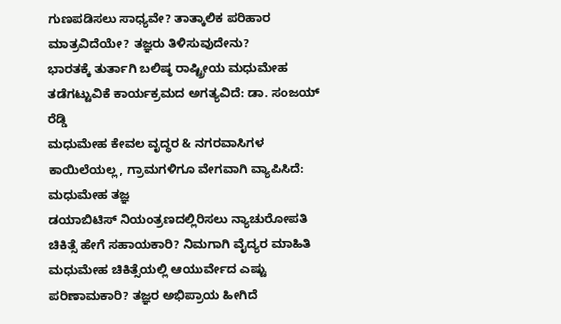ಗುಣಪಡಿಸಲು ಸಾಧ್ಯವೇ? ತಾತ್ಕಾಲಿಕ ಪರಿಹಾರ ಮಾತ್ರವಿದೆಯೇ? ತಜ್ಞರು ತಿಳಿಸುವುದೇನು?
ಭಾರತಕ್ಕೆ ತುರ್ತಾಗಿ ಬಲಿಷ್ಠ ರಾಷ್ಟ್ರೀಯ ಮಧುಮೇಹ ತಡೆಗಟ್ಟುವಿಕೆ ಕಾರ್ಯಕ್ರಮದ ಅಗತ್ಯವಿದೆ: ಡಾ. ಸಂಜಯ್ ರೆಡ್ಡಿ
ಮಧುಮೇಹ ಕೇವಲ ವೃದ್ಧರ & ನಗರವಾಸಿಗಳ ಕಾಯಿಲೆಯಲ್ಲ, ಗ್ರಾಮಗಳಿಗೂ ವೇಗವಾಗಿ ವ್ಯಾಪಿಸಿದೆ: ಮಧುಮೇಹ ತಜ್ಞ
ಡಯಾಬಿಟಿಸ್ ನಿಯಂತ್ರಣದಲ್ಲಿರಿಸಲು ನ್ಯಾಚುರೋಪತಿ ಚಿಕಿತ್ಸೆ ಹೇಗೆ ಸಹಾಯಕಾರಿ? ನಿಮಗಾಗಿ ವೈದ್ಯರ ಮಾಹಿತಿ
ಮಧುಮೇಹ ಚಿಕಿತ್ಸೆಯಲ್ಲಿ ಆಯುರ್ವೇದ ಎಷ್ಟು ಪರಿಣಾಮಕಾರಿ? ತಜ್ಞರ ಅಭಿಪ್ರಾಯ ಹೀಗಿದೆ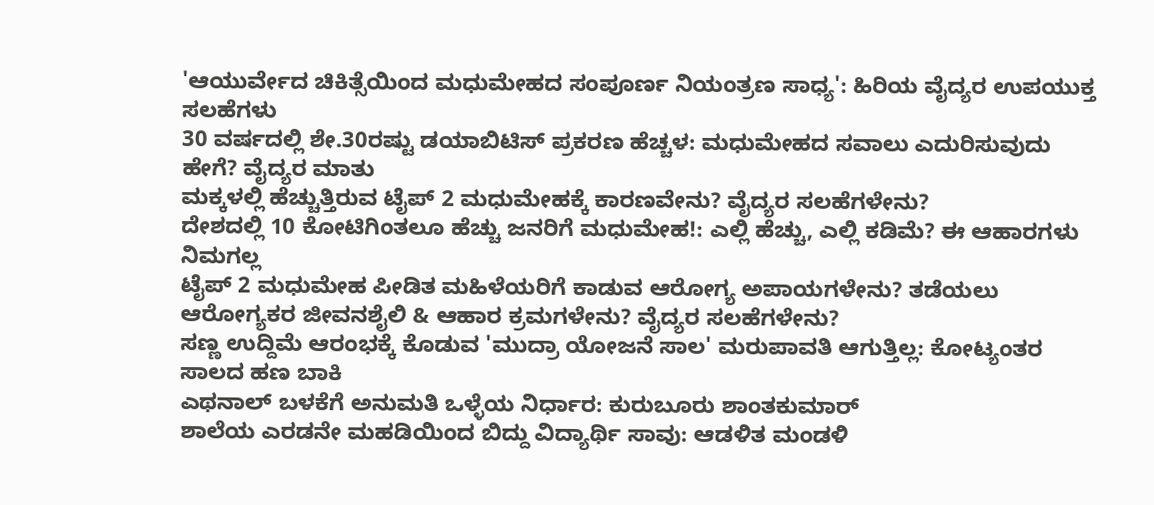'ಆಯುರ್ವೇದ ಚಿಕಿತ್ಸೆಯಿಂದ ಮಧುಮೇಹದ ಸಂಪೂರ್ಣ ನಿಯಂತ್ರಣ ಸಾಧ್ಯ': ಹಿರಿಯ ವೈದ್ಯರ ಉಪಯುಕ್ತ ಸಲಹೆಗಳು
30 ವರ್ಷದಲ್ಲಿ ಶೇ.30ರಷ್ಟು ಡಯಾಬಿಟಿಸ್ ಪ್ರಕರಣ ಹೆಚ್ಚಳ: ಮಧುಮೇಹದ ಸವಾಲು ಎದುರಿಸುವುದು ಹೇಗೆ? ವೈದ್ಯರ ಮಾತು
ಮಕ್ಕಳಲ್ಲಿ ಹೆಚ್ಚುತ್ತಿರುವ ಟೈಪ್ 2 ಮಧುಮೇಹಕ್ಕೆ ಕಾರಣವೇನು? ವೈದ್ಯರ ಸಲಹೆಗಳೇನು?
ದೇಶದಲ್ಲಿ 10 ಕೋಟಿಗಿಂತಲೂ ಹೆಚ್ಚು ಜನರಿಗೆ ಮಧುಮೇಹ!: ಎಲ್ಲಿ ಹೆಚ್ಚು, ಎಲ್ಲಿ ಕಡಿಮೆ? ಈ ಆಹಾರಗಳು ನಿಮಗಲ್ಲ
ಟೈಪ್ 2 ಮಧುಮೇಹ ಪೀಡಿತ ಮಹಿಳೆಯರಿಗೆ ಕಾಡುವ ಆರೋಗ್ಯ ಅಪಾಯಗಳೇನು? ತಡೆಯಲು ಆರೋಗ್ಯಕರ ಜೀವನಶೈಲಿ & ಆಹಾರ ಕ್ರಮಗಳೇನು? ವೈದ್ಯರ ಸಲಹೆಗಳೇನು?
ಸಣ್ಣ ಉದ್ದಿಮೆ ಆರಂಭಕ್ಕೆ ಕೊಡುವ 'ಮುದ್ರಾ ಯೋಜನೆ ಸಾಲ' ಮರುಪಾವತಿ ಆಗುತ್ತಿಲ್ಲ: ಕೋಟ್ಯಂತರ ಸಾಲದ ಹಣ ಬಾಕಿ
ಎಥನಾಲ್ ಬಳಕೆಗೆ ಅನುಮತಿ ಒಳ್ಳೆಯ ನಿರ್ಧಾರ: ಕುರುಬೂರು ಶಾಂತಕುಮಾರ್
ಶಾಲೆಯ ಎರಡನೇ ಮಹಡಿಯಿಂದ ಬಿದ್ದು ವಿದ್ಯಾರ್ಥಿ ಸಾವು: ಆಡಳಿತ ಮಂಡಳಿ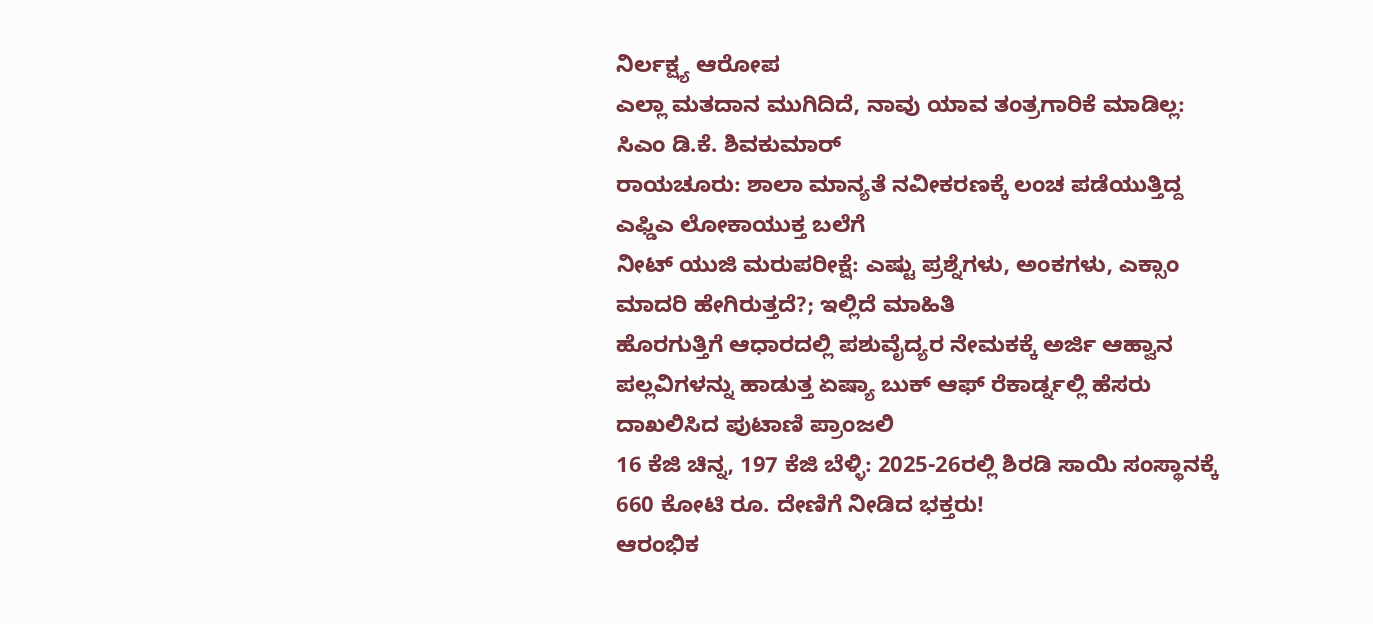ನಿರ್ಲಕ್ಷ್ಯ ಆರೋಪ
ಎಲ್ಲಾ ಮತದಾನ ಮುಗಿದಿದೆ, ನಾವು ಯಾವ ತಂತ್ರಗಾರಿಕೆ ಮಾಡಿಲ್ಲ: ಸಿಎಂ ಡಿ.ಕೆ. ಶಿವಕುಮಾರ್
ರಾಯಚೂರು: ಶಾಲಾ ಮಾನ್ಯತೆ ನವೀಕರಣಕ್ಕೆ ಲಂಚ ಪಡೆಯುತ್ತಿದ್ದ ಎಫ್ಡಿಎ ಲೋಕಾಯುಕ್ತ ಬಲೆಗೆ
ನೀಟ್ ಯುಜಿ ಮರುಪರೀಕ್ಷೆ: ಎಷ್ಟು ಪ್ರಶ್ನೆಗಳು, ಅಂಕಗಳು, ಎಕ್ಸಾಂ ಮಾದರಿ ಹೇಗಿರುತ್ತದೆ?; ಇಲ್ಲಿದೆ ಮಾಹಿತಿ
ಹೊರಗುತ್ತಿಗೆ ಆಧಾರದಲ್ಲಿ ಪಶುವೈದ್ಯರ ನೇಮಕಕ್ಕೆ ಅರ್ಜಿ ಆಹ್ವಾನ
ಪಲ್ಲವಿಗಳನ್ನು ಹಾಡುತ್ತ ಏಷ್ಯಾ ಬುಕ್ ಆಫ್ ರೆಕಾರ್ಡ್ನಲ್ಲಿ ಹೆಸರು ದಾಖಲಿಸಿದ ಪುಟಾಣಿ ಪ್ರಾಂಜಲಿ
16 ಕೆಜಿ ಚಿನ್ನ, 197 ಕೆಜಿ ಬೆಳ್ಳಿ: 2025-26ರಲ್ಲಿ ಶಿರಡಿ ಸಾಯಿ ಸಂಸ್ಥಾನಕ್ಕೆ 660 ಕೋಟಿ ರೂ. ದೇಣಿಗೆ ನೀಡಿದ ಭಕ್ತರು!
ಆರಂಭಿಕ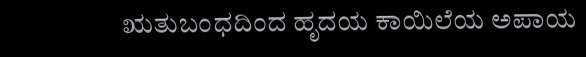ಋತುಬಂಧದಿಂದ ಹೃದಯ ಕಾಯಿಲೆಯ ಅಪಾಯ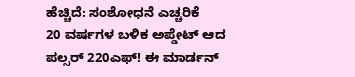ಹೆಚ್ಚಿದೆ: ಸಂಶೋಧನೆ ಎಚ್ಚರಿಕೆ
20 ವರ್ಷಗಳ ಬಳಿಕ ಅಪ್ಡೇಟ್ ಆದ ಪಲ್ಸರ್ 220ಎಫ್! ಈ ಮಾರ್ಡನ್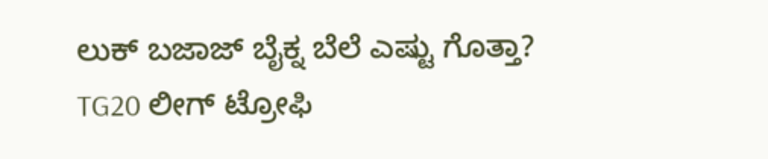ಲುಕ್ ಬಜಾಜ್ ಬೈಕ್ನ ಬೆಲೆ ಎಷ್ಟು ಗೊತ್ತಾ?
TG20 ಲೀಗ್ ಟ್ರೋಫಿ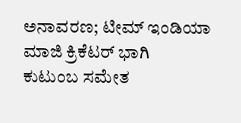ಅನಾವರಣ; ಟೀಮ್ ಇಂಡಿಯಾ ಮಾಜಿ ಕ್ರಿಕೆಟರ್ ಭಾಗಿ
ಕುಟುಂಬ ಸಮೇತ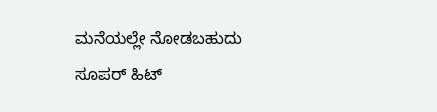ಮನೆಯಲ್ಲೇ ನೋಡಬಹುದು ಸೂಪರ್ ಹಿಟ್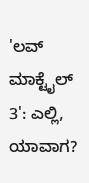'ಲವ್ ಮಾಕ್ಟೈಲ್ 3': ಎಲ್ಲಿ, ಯಾವಾಗ?